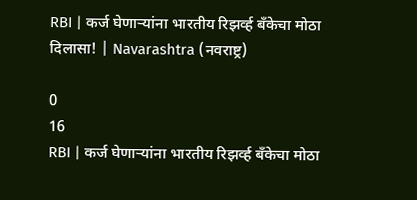RBI | कर्ज घेणाऱ्यांना भारतीय रिझर्व्ह बँकेचा मोठा दिलासा! | Navarashtra (नवराष्ट्र)

0
16
RBI | कर्ज घेणाऱ्यांना भारतीय रिझर्व्ह बँकेचा मोठा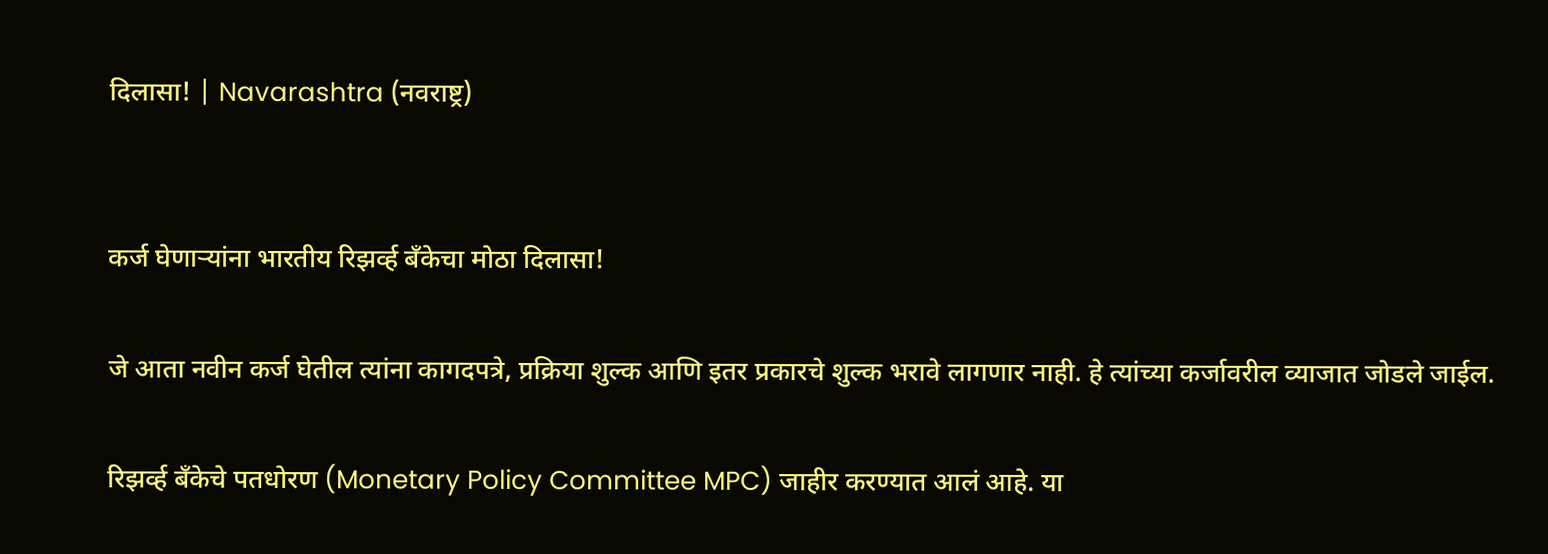दिलासा! | Navarashtra (नवराष्ट्र)


कर्ज घेणाऱ्यांना भारतीय रिझर्व्ह बँकेचा मोठा दिलासा!

जे आता नवीन कर्ज घेतील त्यांना कागदपत्रे, प्रक्रिया शुल्क आणि इतर प्रकारचे शुल्क भरावे लागणार नाही. हे त्यांच्या कर्जावरील व्याजात जोडले जाईल.

रिझर्व्ह बँकेचे पतधोरण (Monetary Policy Committee MPC) जाहीर करण्यात आलं आहे. या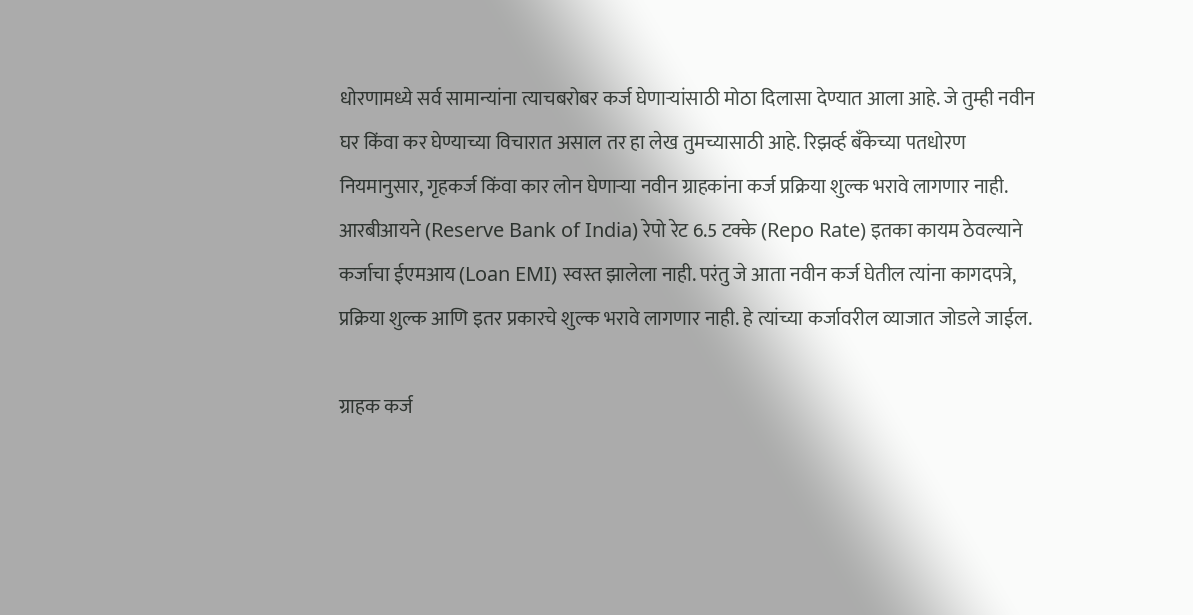धोरणामध्ये सर्व सामान्यांना त्याचबरोबर कर्ज घेणाऱ्यांसाठी मोठा दिलासा देण्यात आला आहे. जे तुम्ही नवीन घर किंवा कर घेण्याच्या विचारात असाल तर हा लेख तुमच्यासाठी आहे. रिझर्व्ह बँकेच्या पतधोरण नियमानुसार, गृहकर्ज किंवा कार लोन घेणाऱ्या नवीन ग्राहकांना कर्ज प्रक्रिया शुल्क भरावे लागणार नाही. आरबीआयने (Reserve Bank of India) रेपो रेट 6.5 टक्के (Repo Rate) इतका कायम ठेवल्याने कर्जाचा ईएमआय (Loan EMI) स्वस्त झालेला नाही. परंतु जे आता नवीन कर्ज घेतील त्यांना कागदपत्रे, प्रक्रिया शुल्क आणि इतर प्रकारचे शुल्क भरावे लागणार नाही. हे त्यांच्या कर्जावरील व्याजात जोडले जाईल.

ग्राहक कर्ज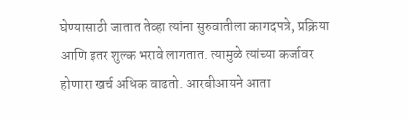घेण्यासाठी जातात तेव्हा त्यांना सुरुवातीला कागदपत्रे, प्रक्रिया आणि इतर शुल्क भरावे लागतात. त्यामुळे त्यांच्या कर्जावर होणारा खर्च अधिक वाढतो. आरबीआयने आता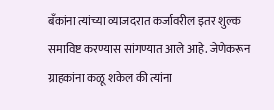बँकांना त्यांच्या व्याजदरात कर्जावरील इतर शुल्क समाविष्ट करण्यास सांगण्यात आले आहे. जेणेकरून ग्राहकांना कळू शकेल की त्यांना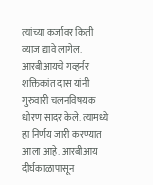त्यांच्या कर्जावर किती व्याज द्यावे लागेल. आरबीआयचे गव्हर्नर शक्तिकांत दास यांनी गुरुवारी चलनविषयक धोरण सादर केले. त्यामध्ये हा निर्णय जारी करण्यात आला आहे. आरबीआय दीर्घकाळापासून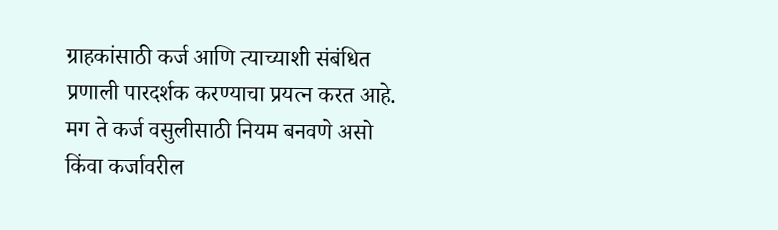ग्राहकांसाठी कर्ज आणि त्याच्याशी संबंधित प्रणाली पारदर्शक करण्याचा प्रयत्न करत आहे. मग ते कर्ज वसुलीसाठी नियम बनवणे असो किंवा कर्जावरील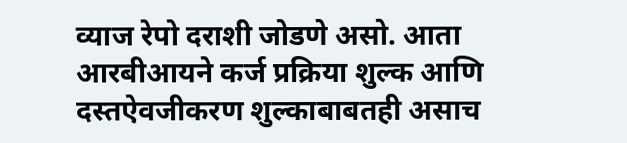व्याज रेपो दराशी जोडणे असो. आता आरबीआयने कर्ज प्रक्रिया शुल्क आणि दस्तऐवजीकरण शुल्काबाबतही असाच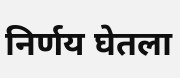निर्णय घेतला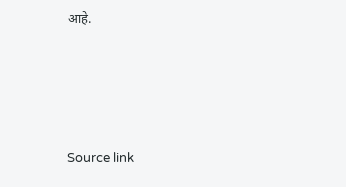आहे.






Source link